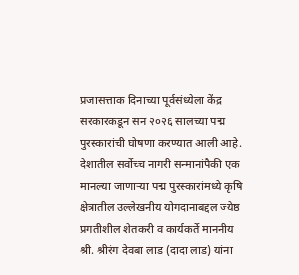प्रजासत्ताक दिनाच्या पूर्वसंध्येला केंद्र सरकारकडून सन २०२६ सालच्या पद्म पुरस्कारांची घोषणा करण्यात आली आहे. देशातील सर्वोच्च नागरी सन्मानांपैकी एक मानल्या जाणाऱ्या पद्म पुरस्कारांमध्ये कृषि क्षेत्रातील उल्लेखनीय योगदानाबद्दल ज्येष्ठ प्रगतीशील शेतकरी व कार्यकर्ते माननीय श्री. श्रीरंग देवबा लाड (दादा लाड) यांना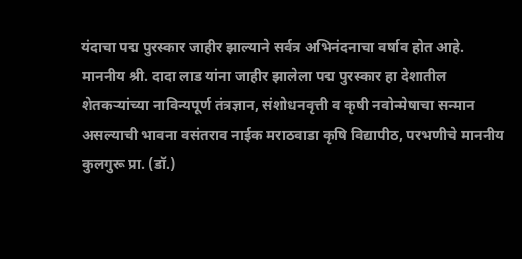यंदाचा पद्म पुरस्कार जाहीर झाल्याने सर्वत्र अभिनंदनाचा वर्षाव होत आहे.
माननीय श्री. दादा लाड यांना जाहीर झालेला पद्म पुरस्कार हा देशातील शेतकऱ्यांच्या नाविन्यपूर्ण तंत्रज्ञान, संशोधनवृत्ती व कृषी नवोन्मेषाचा सन्मान असल्याची भावना वसंतराव नाईक मराठवाडा कृषि विद्यापीठ, परभणीचे माननीय कुलगुरू प्रा. (डॉ.)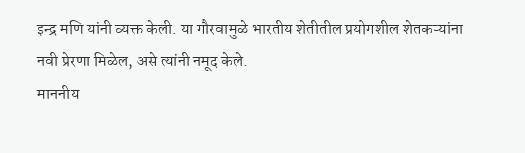इन्द्र मणि यांनी व्यक्त केली. या गौरवामुळे भारतीय शेतीतील प्रयोगशील शेतकऱ्यांना नवी प्रेरणा मिळेल, असे त्यांनी नमूद केले.
माननीय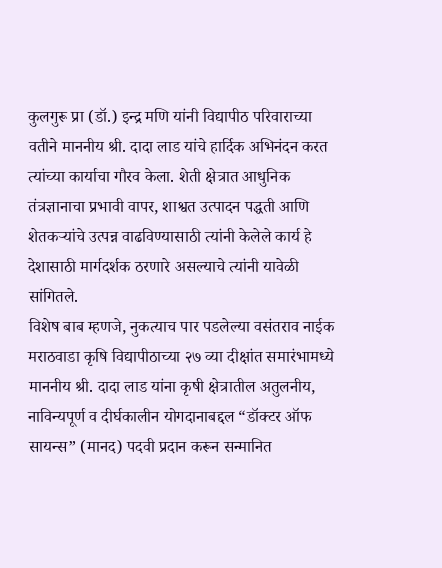कुलगुरू प्रा (डॉ.) इन्द्र मणि यांनी विद्यापीठ परिवाराच्या वतीने माननीय श्री. दादा लाड यांचे हार्दिक अभिनंदन करत त्यांच्या कार्याचा गौरव केला. शेती क्षेत्रात आधुनिक तंत्रज्ञानाचा प्रभावी वापर, शाश्वत उत्पादन पद्धती आणि शेतकऱ्यांचे उत्पन्न वाढविण्यासाठी त्यांनी केलेले कार्य हे देशासाठी मार्गदर्शक ठरणारे असल्याचे त्यांनी यावेळी सांगितले.
विशेष बाब म्हणजे, नुकत्याच पार पडलेल्या वसंतराव नाईक मराठवाडा कृषि विद्यापीठाच्या २७ व्या दीक्षांत समारंभामध्ये माननीय श्री. दादा लाड यांना कृषी क्षेत्रातील अतुलनीय, नाविन्यपूर्ण व दीर्घकालीन योगदानाबद्दल “डॉक्टर ऑफ सायन्स” (मानद) पदवी प्रदान करून सन्मानित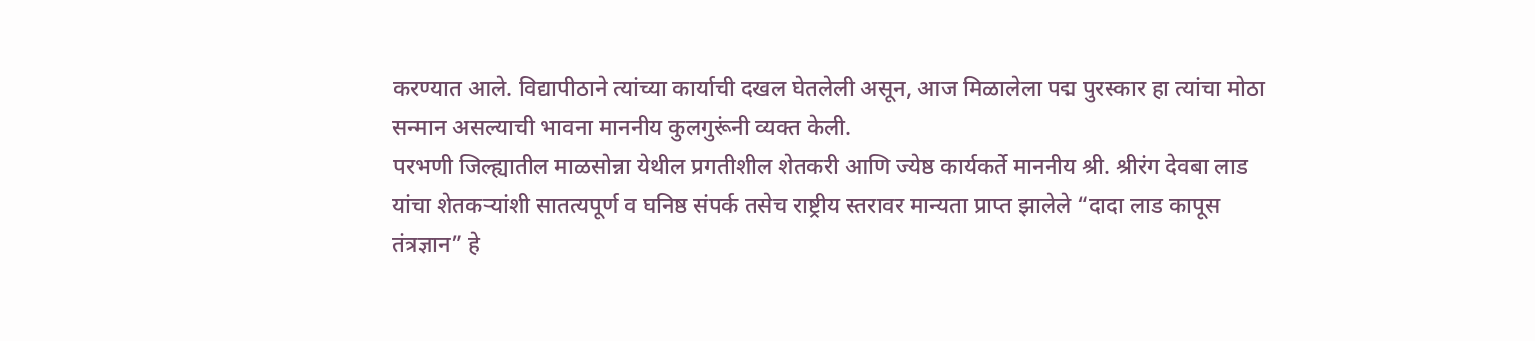करण्यात आले. विद्यापीठाने त्यांच्या कार्याची दखल घेतलेली असून, आज मिळालेला पद्म पुरस्कार हा त्यांचा मोठा सन्मान असल्याची भावना माननीय कुलगुरूंनी व्यक्त केली.
परभणी जिल्ह्यातील माळसोन्ना येथील प्रगतीशील शेतकरी आणि ज्येष्ठ कार्यकर्ते माननीय श्री. श्रीरंग देवबा लाड यांचा शेतकऱ्यांशी सातत्यपूर्ण व घनिष्ठ संपर्क तसेच राष्ट्रीय स्तरावर मान्यता प्राप्त झालेले “दादा लाड कापूस तंत्रज्ञान” हे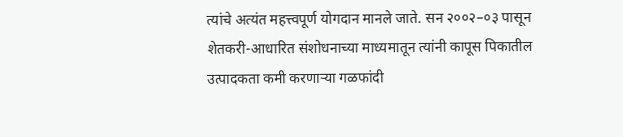त्यांचे अत्यंत महत्त्वपूर्ण योगदान मानले जाते. सन २००२–०३ पासून शेतकरी-आधारित संशोधनाच्या माध्यमातून त्यांनी कापूस पिकातील उत्पादकता कमी करणाऱ्या गळफांदी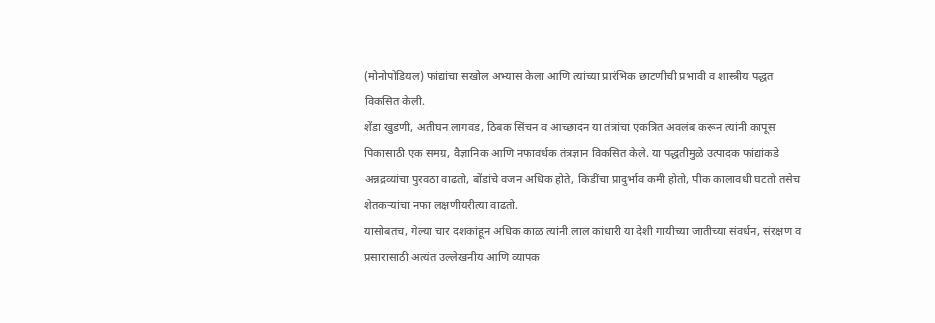(मोनोपोडियल) फांद्यांचा सखोल अभ्यास केला आणि त्यांच्या प्रारंभिक छाटणीची प्रभावी व शास्त्रीय पद्धत विकसित केली.
शेंडा खुडणी, अतीघन लागवड, ठिबक सिंचन व आच्छादन या तंत्रांचा एकत्रित अवलंब करून त्यांनी कापूस पिकासाठी एक समग्र, वैज्ञानिक आणि नफावर्धक तंत्रज्ञान विकसित केले. या पद्धतीमुळे उत्पादक फांद्यांकडे अन्नद्रव्यांचा पुरवठा वाढतो, बोंडांचे वजन अधिक होते, किडींचा प्रादुर्भाव कमी होतो, पीक कालावधी घटतो तसेच शेतकऱ्यांचा नफा लक्षणीयरीत्या वाढतो.
यासोबतच, गेल्या चार दशकांहून अधिक काळ त्यांनी लाल कांधारी या देशी गायीच्या जातीच्या संवर्धन, संरक्षण व प्रसारासाठी अत्यंत उल्लेखनीय आणि व्यापक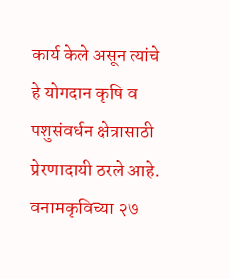कार्य केले असून त्यांचे हे योगदान कृषि व पशुसंवर्धन क्षेत्रासाठी प्रेरणादायी ठरले आहे.
वनामकृविच्या २७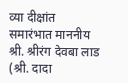व्या दीक्षांत समारंभात माननीय श्री. श्रीरंग देवबा लाड (श्री. दादा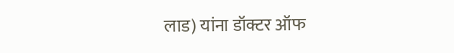लाड) यांना डॉक्टर ऑफ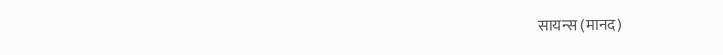सायन्स (मानद)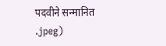पदवीने सन्मानित
.jpeg)